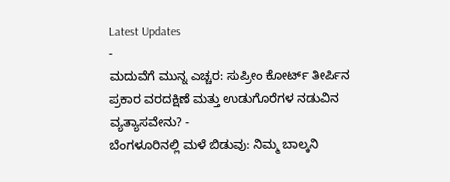Latest Updates
-
ಮದುವೆಗೆ ಮುನ್ನ ಎಚ್ಚರ: ಸುಪ್ರೀಂ ಕೋರ್ಟ್ ತೀರ್ಪಿನ ಪ್ರಕಾರ ವರದಕ್ಷಿಣೆ ಮತ್ತು ಉಡುಗೊರೆಗಳ ನಡುವಿನ ವ್ಯತ್ಯಾಸವೇನು? -
ಬೆಂಗಳೂರಿನಲ್ಲಿ ಮಳೆ ಬಿಡುವು: ನಿಮ್ಮ ಬಾಲ್ಕನಿ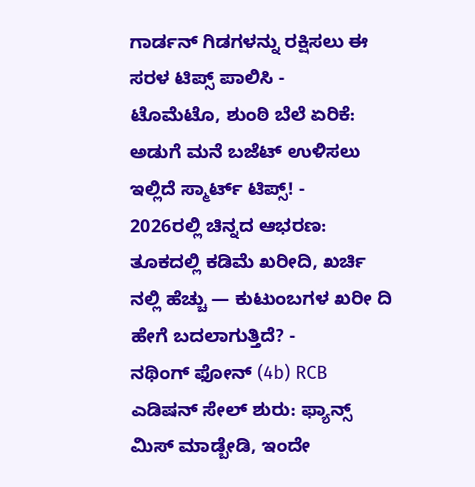ಗಾರ್ಡನ್ ಗಿಡಗಳನ್ನು ರಕ್ಷಿಸಲು ಈ ಸರಳ ಟಿಪ್ಸ್ ಪಾಲಿಸಿ -
ಟೊಮೆಟೊ, ಶುಂಠಿ ಬೆಲೆ ಏರಿಕೆ: ಅಡುಗೆ ಮನೆ ಬಜೆಟ್ ಉಳಿಸಲು ಇಲ್ಲಿದೆ ಸ್ಮಾರ್ಟ್ ಟಿಪ್ಸ್! -
2026ರಲ್ಲಿ ಚಿನ್ನದ ಆಭರಣ: ತೂಕದಲ್ಲಿ ಕಡಿಮೆ ಖರೀದಿ, ಖರ್ಚಿ ನಲ್ಲಿ ಹೆಚ್ಚು — ಕುಟುಂಬಗಳ ಖರೀ ದಿ ಹೇಗೆ ಬದಲಾಗುತ್ತಿದೆ? -
ನಥಿಂಗ್ ಫೋನ್ (4b) RCB ಎಡಿಷನ್ ಸೇಲ್ ಶುರು: ಫ್ಯಾನ್ಸ್ ಮಿಸ್ ಮಾಡ್ಬೇಡಿ, ಇಂದೇ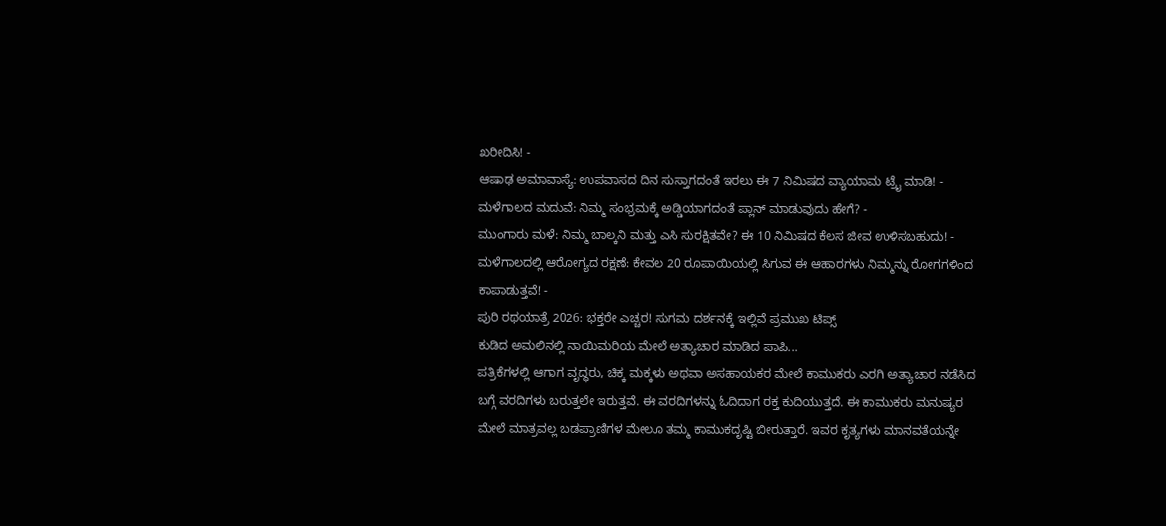ಖರೀದಿಸಿ! -
ಆಷಾಢ ಅಮಾವಾಸ್ಯೆ: ಉಪವಾಸದ ದಿನ ಸುಸ್ತಾಗದಂತೆ ಇರಲು ಈ 7 ನಿಮಿಷದ ವ್ಯಾಯಾಮ ಟ್ರೈ ಮಾಡಿ! -
ಮಳೆಗಾಲದ ಮದುವೆ: ನಿಮ್ಮ ಸಂಭ್ರಮಕ್ಕೆ ಅಡ್ಡಿಯಾಗದಂತೆ ಪ್ಲಾನ್ ಮಾಡುವುದು ಹೇಗೆ? -
ಮುಂಗಾರು ಮಳೆ: ನಿಮ್ಮ ಬಾಲ್ಕನಿ ಮತ್ತು ಎಸಿ ಸುರಕ್ಷಿತವೇ? ಈ 10 ನಿಮಿಷದ ಕೆಲಸ ಜೀವ ಉಳಿಸಬಹುದು! -
ಮಳೆಗಾಲದಲ್ಲಿ ಆರೋಗ್ಯದ ರಕ್ಷಣೆ: ಕೇವಲ 20 ರೂಪಾಯಿಯಲ್ಲಿ ಸಿಗುವ ಈ ಆಹಾರಗಳು ನಿಮ್ಮನ್ನು ರೋಗಗಳಿಂದ ಕಾಪಾಡುತ್ತವೆ! -
ಪುರಿ ರಥಯಾತ್ರೆ 2026: ಭಕ್ತರೇ ಎಚ್ಚರ! ಸುಗಮ ದರ್ಶನಕ್ಕೆ ಇಲ್ಲಿವೆ ಪ್ರಮುಖ ಟಿಪ್ಸ್
ಕುಡಿದ ಅಮಲಿನಲ್ಲಿ ನಾಯಿಮರಿಯ ಮೇಲೆ ಅತ್ಯಾಚಾರ ಮಾಡಿದ ಪಾಪಿ...
ಪತ್ರಿಕೆಗಳಲ್ಲಿ ಆಗಾಗ ವೃದ್ಧರು, ಚಿಕ್ಕ ಮಕ್ಕಳು ಅಥವಾ ಅಸಹಾಯಕರ ಮೇಲೆ ಕಾಮುಕರು ಎರಗಿ ಅತ್ಯಾಚಾರ ನಡೆಸಿದ ಬಗ್ಗೆ ವರದಿಗಳು ಬರುತ್ತಲೇ ಇರುತ್ತವೆ. ಈ ವರದಿಗಳನ್ನು ಓದಿದಾಗ ರಕ್ತ ಕುದಿಯುತ್ತದೆ. ಈ ಕಾಮುಕರು ಮನುಷ್ಯರ ಮೇಲೆ ಮಾತ್ರವಲ್ಲ ಬಡಪ್ರಾಣಿಗಳ ಮೇಲೂ ತಮ್ಮ ಕಾಮುಕದೃಷ್ಟಿ ಬೀರುತ್ತಾರೆ. ಇವರ ಕೃತ್ಯಗಳು ಮಾನವತೆಯನ್ನೇ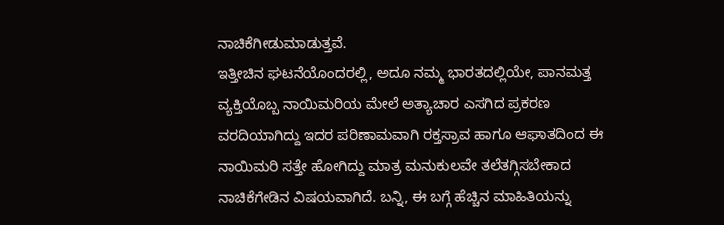ನಾಚಿಕೆಗೀಡುಮಾಡುತ್ತವೆ.
ಇತ್ತೀಚಿನ ಘಟನೆಯೊಂದರಲ್ಲಿ, ಅದೂ ನಮ್ಮ ಭಾರತದಲ್ಲಿಯೇ, ಪಾನಮತ್ತ ವ್ಯಕ್ತಿಯೊಬ್ಬ ನಾಯಿಮರಿಯ ಮೇಲೆ ಅತ್ಯಾಚಾರ ಎಸಗಿದ ಪ್ರಕರಣ ವರದಿಯಾಗಿದ್ದು ಇದರ ಪರಿಣಾಮವಾಗಿ ರಕ್ತಸ್ರಾವ ಹಾಗೂ ಆಘಾತದಿಂದ ಈ ನಾಯಿಮರಿ ಸತ್ತೇ ಹೋಗಿದ್ದು ಮಾತ್ರ ಮನುಕುಲವೇ ತಲೆತಗ್ಗಿಸಬೇಕಾದ ನಾಚಿಕೆಗೇಡಿನ ವಿಷಯವಾಗಿದೆ. ಬನ್ನಿ, ಈ ಬಗ್ಗೆ ಹೆಚ್ಚಿನ ಮಾಹಿತಿಯನ್ನು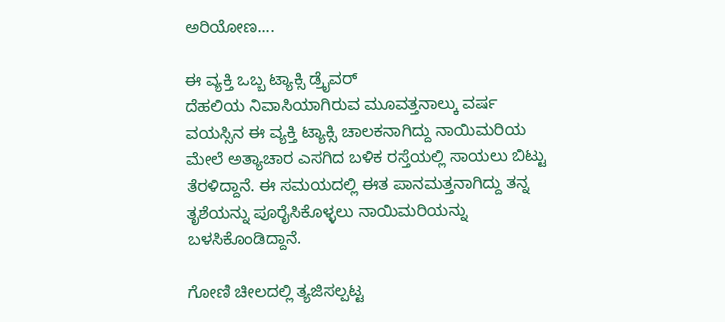ಅರಿಯೋಣ....

ಈ ವ್ಯಕ್ತಿ ಒಬ್ಬ ಟ್ಯಾಕ್ಸಿ ಡ್ರೈವರ್
ದೆಹಲಿಯ ನಿವಾಸಿಯಾಗಿರುವ ಮೂವತ್ತನಾಲ್ಕು ವರ್ಷ ವಯಸ್ಸಿನ ಈ ವ್ಯಕ್ತಿ ಟ್ಯಾಕ್ಸಿ ಚಾಲಕನಾಗಿದ್ದು ನಾಯಿಮರಿಯ ಮೇಲೆ ಅತ್ಯಾಚಾರ ಎಸಗಿದ ಬಳಿಕ ರಸ್ತೆಯಲ್ಲಿ ಸಾಯಲು ಬಿಟ್ಟು ತೆರಳಿದ್ದಾನೆ. ಈ ಸಮಯದಲ್ಲಿ ಈತ ಪಾನಮತ್ತನಾಗಿದ್ದು ತನ್ನ ತೃಶೆಯನ್ನು ಪೂರೈಸಿಕೊಳ್ಳಲು ನಾಯಿಮರಿಯನ್ನು ಬಳಸಿಕೊಂಡಿದ್ದಾನೆ.

ಗೋಣಿ ಚೀಲದಲ್ಲಿ ತ್ಯಜಿಸಲ್ಪಟ್ಟ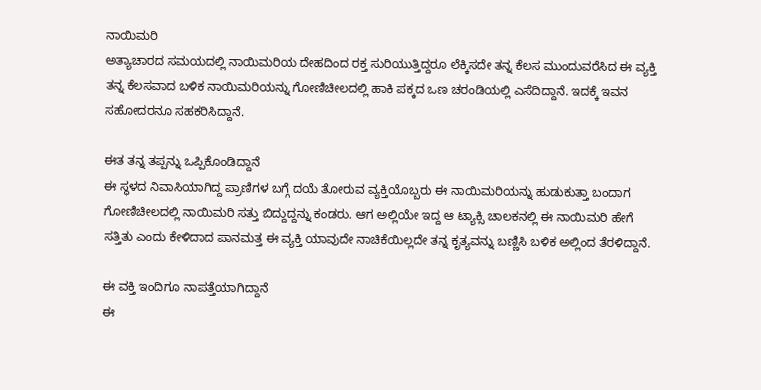ನಾಯಿಮರಿ
ಅತ್ಯಾಚಾರದ ಸಮಯದಲ್ಲಿ ನಾಯಿಮರಿಯ ದೇಹದಿಂದ ರಕ್ತ ಸುರಿಯುತ್ತಿದ್ದರೂ ಲೆಕ್ಕಿಸದೇ ತನ್ನ ಕೆಲಸ ಮುಂದುವರೆಸಿದ ಈ ವ್ಯಕ್ತಿ ತನ್ನ ಕೆಲಸವಾದ ಬಳಿಕ ನಾಯಿಮರಿಯನ್ನು ಗೋಣಿಚೀಲದಲ್ಲಿ ಹಾಕಿ ಪಕ್ಕದ ಒಣ ಚರಂಡಿಯಲ್ಲಿ ಎಸೆದಿದ್ದಾನೆ. ಇದಕ್ಕೆ ಇವನ ಸಹೋದರನೂ ಸಹಕರಿಸಿದ್ದಾನೆ.

ಈತ ತನ್ನ ತಪ್ಪನ್ನು ಒಪ್ಪಿಕೊಂಡಿದ್ದಾನೆ
ಈ ಸ್ಥಳದ ನಿವಾಸಿಯಾಗಿದ್ದ ಪ್ರಾಣಿಗಳ ಬಗ್ಗೆ ದಯೆ ತೋರುವ ವ್ಯಕ್ತಿಯೊಬ್ಬರು ಈ ನಾಯಿಮರಿಯನ್ನು ಹುಡುಕುತ್ತಾ ಬಂದಾಗ ಗೋಣಿಚೀಲದಲ್ಲಿ ನಾಯಿಮರಿ ಸತ್ತು ಬಿದ್ದುದ್ದನ್ನು ಕಂಡರು. ಆಗ ಅಲ್ಲಿಯೇ ಇದ್ದ ಆ ಟ್ಯಾಕ್ಸಿ ಚಾಲಕನಲ್ಲಿ ಈ ನಾಯಿಮರಿ ಹೇಗೆ ಸತ್ತಿತು ಎಂದು ಕೇಳಿದಾದ ಪಾನಮತ್ತ ಈ ವ್ಯಕ್ತಿ ಯಾವುದೇ ನಾಚಿಕೆಯಿಲ್ಲದೇ ತನ್ನ ಕೃತ್ಯವನ್ನು ಬಣ್ಣಿಸಿ ಬಳಿಕ ಅಲ್ಲಿಂದ ತೆರಳಿದ್ದಾನೆ.

ಈ ವಕ್ತಿ ಇಂದಿಗೂ ನಾಪತ್ತೆಯಾಗಿದ್ದಾನೆ
ಈ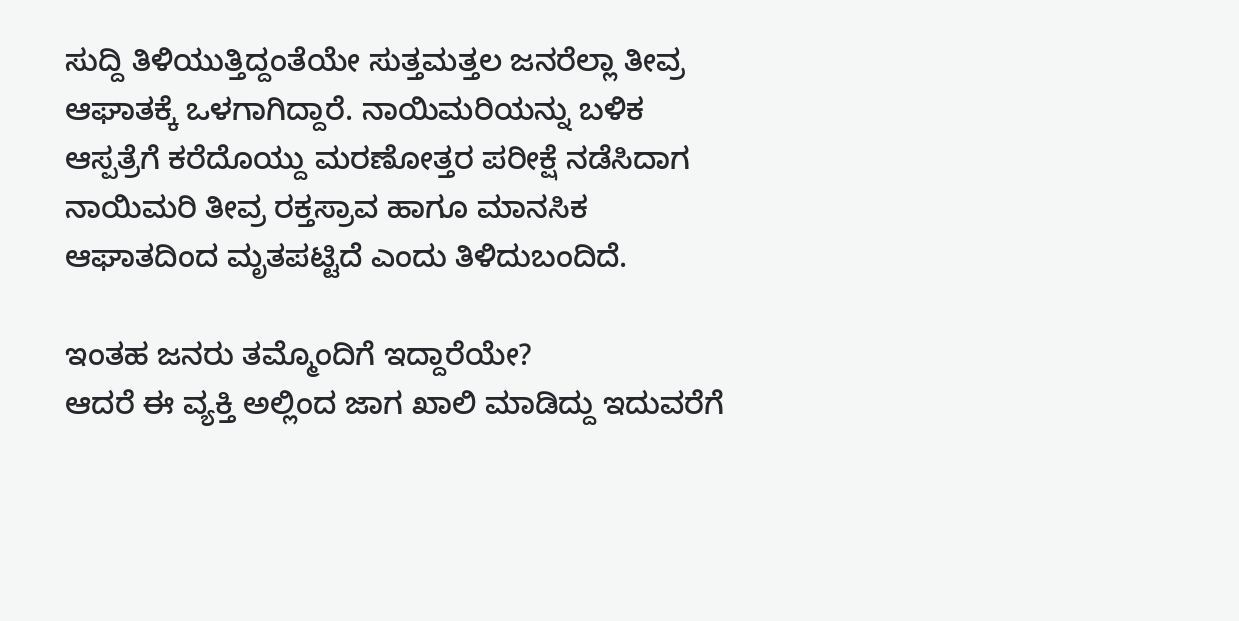ಸುದ್ದಿ ತಿಳಿಯುತ್ತಿದ್ದಂತೆಯೇ ಸುತ್ತಮತ್ತಲ ಜನರೆಲ್ಲಾ ತೀವ್ರ ಆಘಾತಕ್ಕೆ ಒಳಗಾಗಿದ್ದಾರೆ. ನಾಯಿಮರಿಯನ್ನು ಬಳಿಕ ಆಸ್ಪತ್ರೆಗೆ ಕರೆದೊಯ್ದು ಮರಣೋತ್ತರ ಪರೀಕ್ಷೆ ನಡೆಸಿದಾಗ ನಾಯಿಮರಿ ತೀವ್ರ ರಕ್ತಸ್ರಾವ ಹಾಗೂ ಮಾನಸಿಕ ಆಘಾತದಿಂದ ಮೃತಪಟ್ಟಿದೆ ಎಂದು ತಿಳಿದುಬಂದಿದೆ.

ಇಂತಹ ಜನರು ತಮ್ಮೊಂದಿಗೆ ಇದ್ದಾರೆಯೇ?
ಆದರೆ ಈ ವ್ಯಕ್ತಿ ಅಲ್ಲಿಂದ ಜಾಗ ಖಾಲಿ ಮಾಡಿದ್ದು ಇದುವರೆಗೆ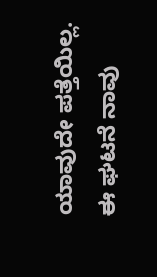ಯಾವುದೇ ಪತ್ತೆಯಿಲ್ಲ. ಈ ಘಟನೆ ನಾವು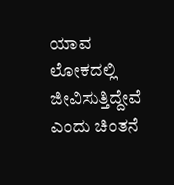ಯಾವ ಲೋಕದಲ್ಲಿ ಜೀವಿಸುತ್ತಿದ್ದೇವೆ ಎಂದು ಚಿಂತನೆ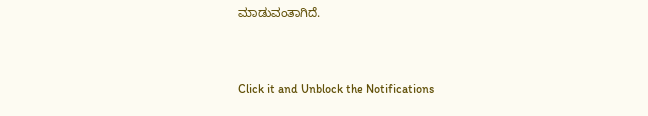ಮಾಡುವಂತಾಗಿದೆ.



Click it and Unblock the Notifications